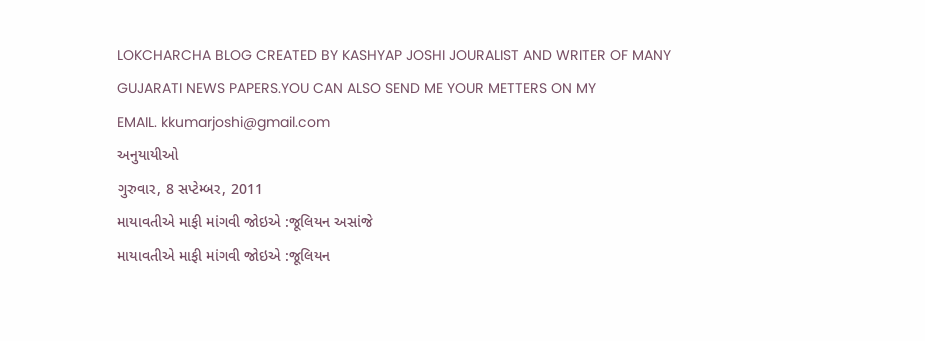LOKCHARCHA BLOG CREATED BY KASHYAP JOSHI JOURALIST AND WRITER OF MANY GUJARATI NEWS PAPERS.YOU CAN ALSO SEND ME YOUR METTERS ON MY
EMAIL. kkumarjoshi@gmail.com
અનુયાયીઓ
ગુરુવાર, 8 સપ્ટેમ્બર, 2011
માયાવતીએ માફી માંગવી જોઇએ :જૂલિયન અસાંજે
માયાવતીએ માફી માંગવી જોઇએ :જૂલિયન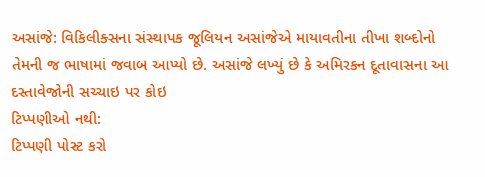અસાંજે: વિકિલીક્સના સંસ્થાપક જૂલિયન અસાંજેએ માયાવતીના તીખા શબ્દોનો તેમની જ ભાષામાં જવાબ આપ્યો છે. અસાંજે લખ્યું છે કે અમિરકન દૂતાવાસના આ દસ્તાવેજોની સચ્ચાઇ પર કોઇ
ટિપ્પણીઓ નથી:
ટિપ્પણી પોસ્ટ કરો